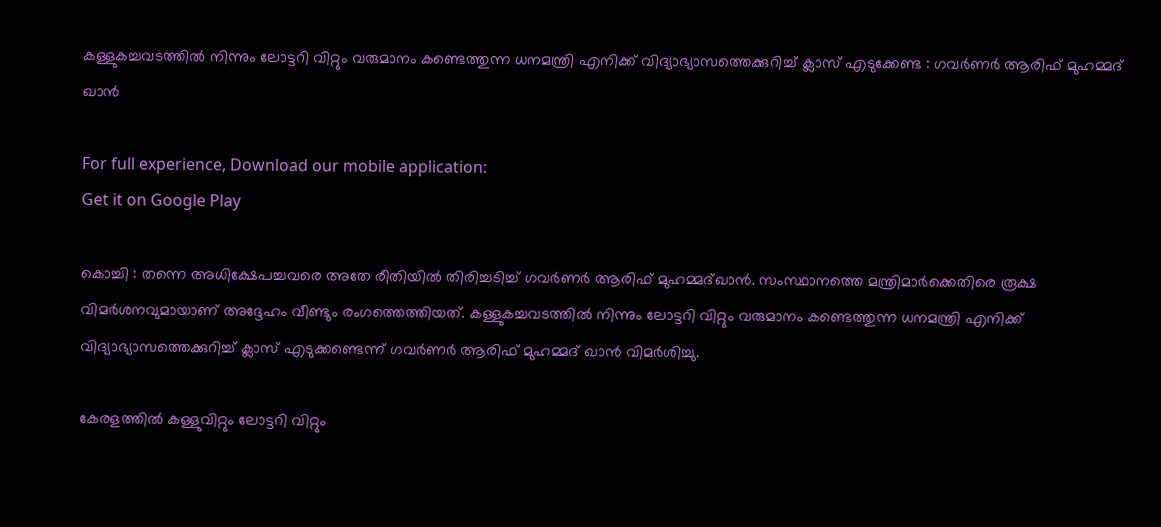കള്ളുകച്ചവടത്തില്‍ നിന്നും ലോട്ടറി വിറ്റും വരുമാനം കണ്ടെത്തുന്ന ധനമന്ത്രി എനിക്ക് വിദ്യാഭ്യാസത്തെക്കുറിച്ച്‌ ക്ലാസ് എടുക്കേണ്ട : ഗവര്‍ണര്‍ ആരിഫ് മുഹമ്മദ് ഖാന്‍

For full experience, Download our mobile application:
Get it on Google Play

കൊച്ചി : തന്നെ അധിക്ഷേപച്ചവരെ അതേ രീതിയില്‍ തിരിച്ചടിച്ച്‌ ഗവര്‍ണര്‍ ആരിഫ് മുഹമ്മദ്ഖാന്‍. സംസ്ഥാനത്തെ മന്ത്രിമാര്‍ക്കെതിരെ രൂക്ഷ വിമര്‍ശനവുമായാണ് അദ്ദേഹം വീണ്ടും രംഗത്തെത്തിയത്. കള്ളുകച്ചവടത്തില്‍ നിന്നും ലോട്ടറി വിറ്റും വരുമാനം കണ്ടെത്തുന്ന ധനമന്ത്രി എനിക്ക് വിദ്യാഭ്യാസത്തെക്കുറിച്ച്‌ ക്ലാസ് എടുക്കണ്ടെന്ന് ഗവര്‍ണര്‍ ആരിഫ് മുഹമ്മദ് ഖാന്‍ വിമര്‍ശിച്ചു.

കേരളത്തില്‍ കള്ളുവിറ്റും ലോട്ടറി വിറ്റും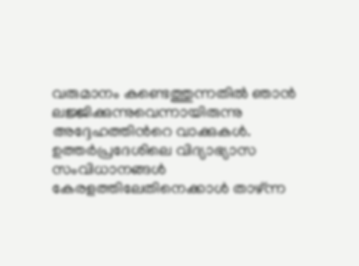വരുമാനം കണ്ടെത്തുന്നതില്‍ ഞാന്‍ ലജ്ജിക്കുന്നുവെന്നായിരുന്നു അദ്ദേഹത്തിന്‍റെ വാക്കുകള്‍. ഉത്തര്‍പ്രദേശിലെ വിദ്യാഭ്യാസ സംവിധാനങ്ങള്‍ കേരളത്തിലേതിനെക്കാള്‍ താഴ്ന്ന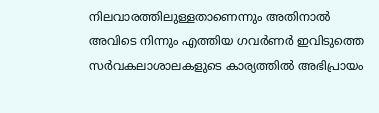നിലവാരത്തിലുള്ളതാണെന്നും അതിനാല്‍ അവിടെ നിന്നും എത്തിയ ഗവര്‍ണര്‍ ഇവിടുത്തെ സര്‍വകലാശാലകളുടെ കാര്യത്തില്‍ അഭിപ്രായം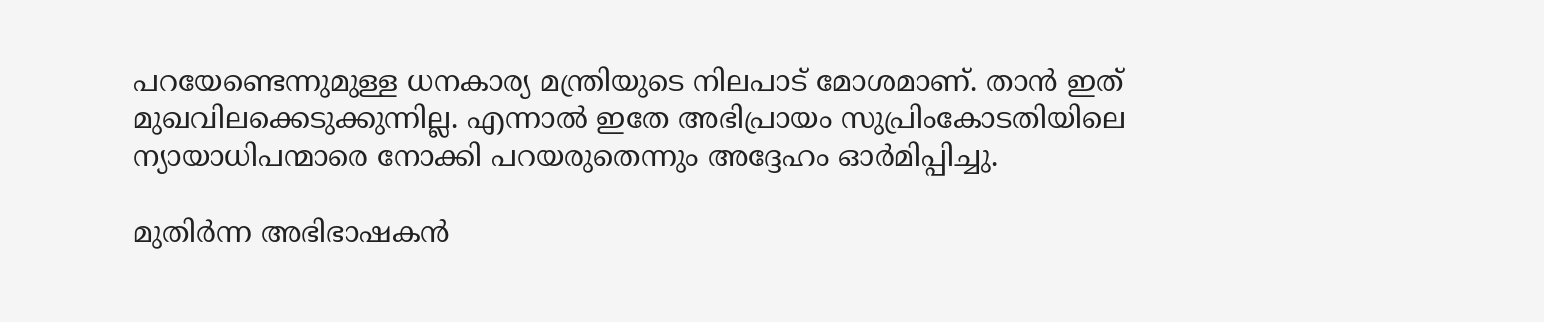പറയേണ്ടെന്നുമുള്ള ധനകാര്യ മന്ത്രിയുടെ നിലപാട് മോശമാണ്. താന്‍ ഇത് മുഖവിലക്കെടുക്കുന്നില്ല. എന്നാല്‍ ഇതേ അഭിപ്രായം സുപ്രിംകോടതിയിലെ ന്യായാധിപന്മാരെ നോക്കി പറയരുതെന്നും അദ്ദേഹം ഓര്‍മിപ്പിച്ചു.

മുതിര്‍ന്ന അഭിഭാഷകന്‍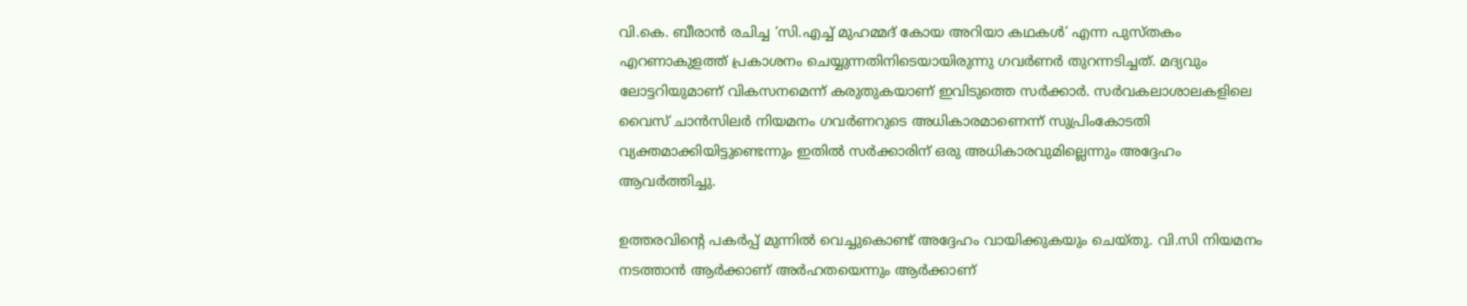വി.കെ. ബീരാന്‍ രചിച്ച ‘സി.എച്ച്‌ മുഹമ്മദ് കോയ അറിയാ കഥകള്‍’ എന്ന പുസ്തകം എറണാകുളത്ത് പ്രകാശനം ചെയ്യുന്നതിനിടെയായിരുന്നു ഗവര്‍ണര്‍ തുറന്നടിച്ചത്. മദ്യവും ലോട്ടറിയുമാണ് വികസനമെന്ന് കരുതുകയാണ് ഇവിടുത്തെ സര്‍ക്കാര്‍. സര്‍വകലാശാലകളിലെ വൈസ് ചാന്‍സിലര്‍ നിയമനം ഗവര്‍ണറുടെ അധികാരമാണെന്ന് സുപ്രിംകോടതി വ്യക്തമാക്കിയിട്ടുണ്ടെന്നും ഇതില്‍ സര്‍ക്കാരിന് ഒരു അധികാരവുമില്ലെന്നും അദ്ദേഹം ആവര്‍ത്തിച്ചു.

ഉത്തരവിന്‍റെ പകര്‍പ്പ് മുന്നില്‍ വെച്ചുകൊണ്ട് അദ്ദേഹം വായിക്കുകയും ചെയ്തു. വി.സി നിയമനം നടത്താന്‍ ആര്‍ക്കാണ് അര്‍ഹതയെന്നും ആര്‍ക്കാണ്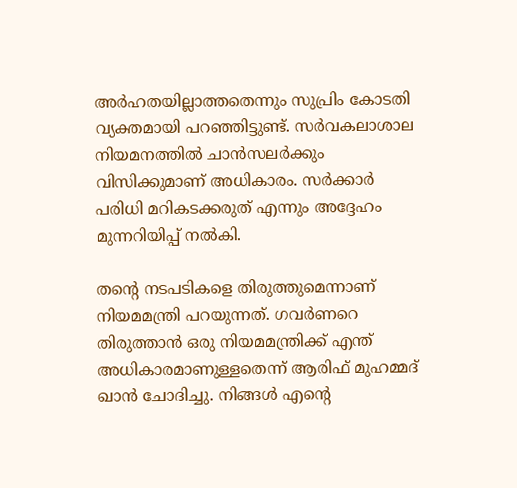അര്‍ഹതയില്ലാത്തതെന്നും സുപ്രിം കോടതി വ്യക്തമായി പറഞ്ഞിട്ടുണ്ട്. സര്‍വകലാശാല നിയമനത്തില്‍ ചാന്‍സലര്‍ക്കും വിസിക്കുമാണ് അധികാരം. സര്‍ക്കാര്‍ പരിധി മറികടക്കരുത് എന്നും അദ്ദേഹം മുന്നറിയിപ്പ് നല്‍കി.

തന്‍റെ നടപടികളെ തിരുത്തുമെന്നാണ് നിയമമന്ത്രി പറയുന്നത്. ഗവര്‍ണറെ തിരുത്താന്‍ ഒരു നിയമമന്ത്രിക്ക് എന്ത് അധികാരമാണുള്ളതെന്ന് ആരിഫ് മുഹമ്മദ് ഖാന്‍ ചോദിച്ചു. നിങ്ങള്‍ എന്‍റെ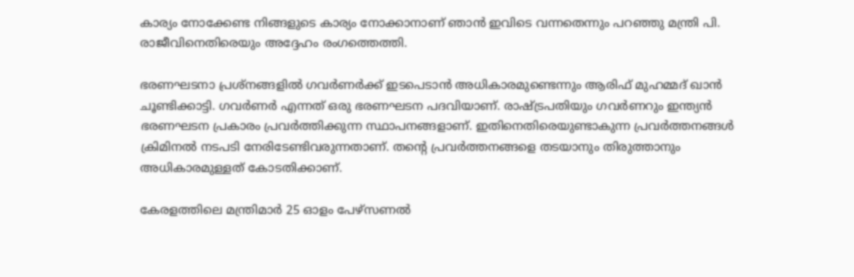കാര്യം നോക്കേണ്ട നിങ്ങളുടെ കാര്യം നോക്കാനാണ് ഞാന്‍ ഇവിടെ വന്നതെന്നും പറഞ്ഞു മന്ത്രി പി. രാജീവിനെതിരെയും അദ്ദേഹം രംഗത്തെത്തി.

ഭരണഘടനാ പ്രശ്നങ്ങളില്‍ ഗവര്‍ണര്‍ക്ക് ഇടപെടാന്‍ അധികാരമുണ്ടെന്നും ആരിഫ് മുഹമ്മദ് ഖാന്‍ ചൂണ്ടിക്കാട്ടി. ഗവര്‍ണര്‍ എന്നത് ഒരു ഭരണഘടന പദവിയാണ്. രാഷ്ട്രപതിയും ഗവര്‍ണറും ഇന്ത്യന്‍ ഭരണഘടന പ്രകാരം പ്രവര്‍ത്തിക്കുന്ന സ്ഥാപനങ്ങളാണ്. ഇതിനെതിരെയുണ്ടാകുന്ന പ്രവര്‍ത്തനങ്ങള്‍ ക്രിമിനല്‍ നടപടി നേരിടേണ്ടിവരുന്നതാണ്. തന്‍റെ പ്രവര്‍ത്തനങ്ങളെ തടയാനും തിരുത്താനും അധികാരമുള്ളത് കോടതിക്കാണ്.

കേരളത്തിലെ മന്ത്രിമാര്‍ 25 ഓളം പേഴ്സണല്‍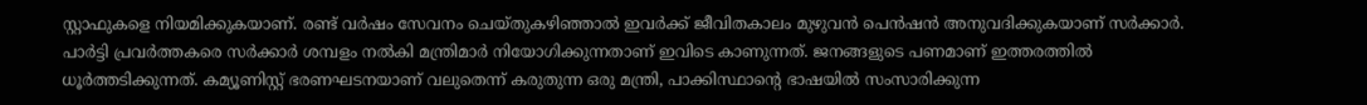സ്റ്റാഫുകളെ നിയമിക്കുകയാണ്. രണ്ട് വര്‍ഷം സേവനം ചെയ്തുകഴിഞ്ഞാല്‍ ഇവര്‍ക്ക് ജീവിതകാലം മുഴുവന്‍ പെന്‍ഷന്‍ അനുവദിക്കുകയാണ് സര്‍ക്കാര്‍. പാര്‍ട്ടി പ്രവര്‍ത്തകരെ സര്‍ക്കാര്‍ ശമ്പളം നല്‍കി മന്ത്രിമാര്‍ നിയോഗിക്കുന്നതാണ് ഇവിടെ കാണുന്നത്. ജനങ്ങളുടെ പണമാണ് ഇത്തരത്തില്‍ ധൂര്‍ത്തടിക്കുന്നത്. കമ്യൂണിസ്റ്റ് ഭരണഘടനയാണ് വലുതെന്ന് കരുതുന്ന ഒരു മന്ത്രി, പാക്കിസ്ഥാന്‍റെ ഭാഷയില്‍ സംസാരിക്കുന്ന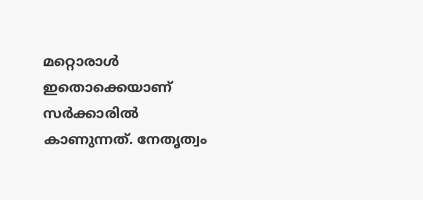മറ്റൊരാള്‍ ഇതൊക്കെയാണ് സര്‍ക്കാരില്‍ കാണുന്നത്. നേതൃത്വം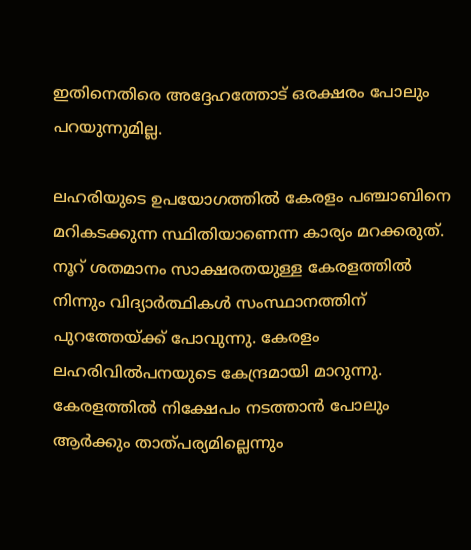ഇതിനെതിരെ അദ്ദേഹത്തോട് ഒരക്ഷരം പോലും പറയുന്നുമില്ല.

ലഹരിയുടെ ഉപയോഗത്തില്‍ കേരളം പഞ്ചാബിനെ മറികടക്കുന്ന സ്ഥിതിയാണെന്ന കാര്യം മറക്കരുത്. നൂറ് ശതമാനം സാക്ഷരതയുള്ള കേരളത്തില്‍ നിന്നും വിദ്യാര്‍ത്ഥികള്‍ സംസ്ഥാനത്തിന് പുറത്തേയ്ക്ക് പോവുന്നു. കേരളം ലഹരിവില്‍പനയുടെ കേന്ദ്രമായി മാറുന്നു. കേരളത്തില്‍ നിക്ഷേപം നടത്താന്‍ പോലും ആര്‍ക്കും താത്പര്യമില്ലെന്നും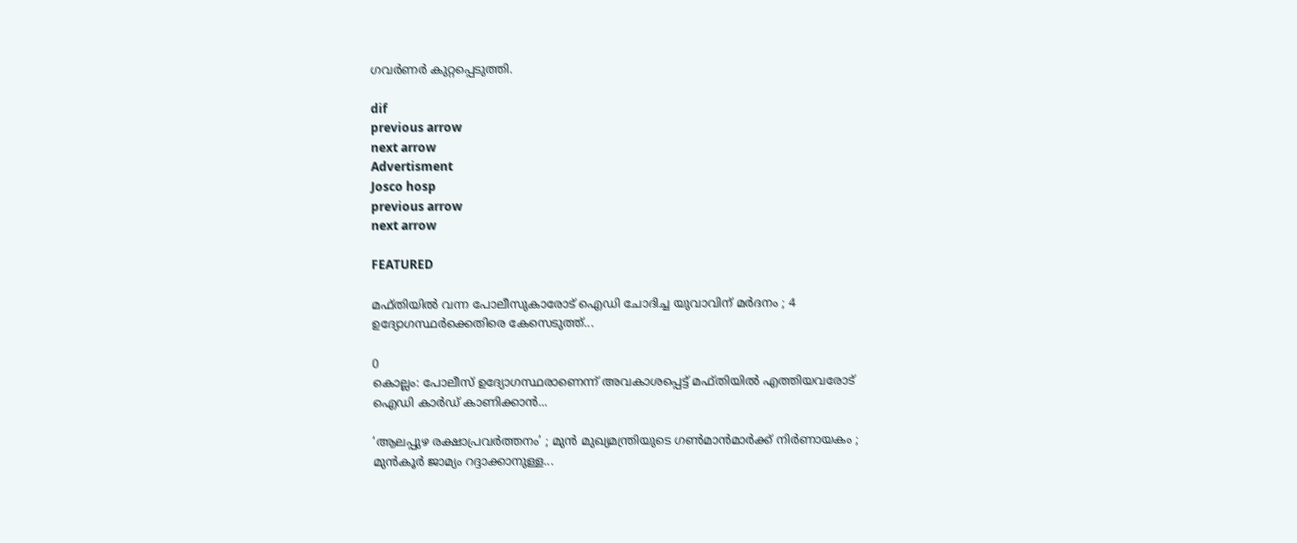ഗവര്‍ണര്‍ കുറ്റപ്പെടുത്തി.

dif
previous arrow
next arrow
Advertisment
Josco hosp
previous arrow
next arrow

FEATURED

മഫ്തിയിൽ വന്ന പോലീസുകാരോട് ഐഡി ചോദിച്ച യുവാവിന് മർദനം ; 4 ഉദ്യോഗസ്ഥർക്കെതിരെ കേസെടുത്ത്...

0
കൊല്ലം: പോലീസ് ഉദ്യോഗസ്ഥരാണെന്ന് അവകാശപ്പെട്ട് മഫ്‌തിയിൽ എത്തിയവരോട് ഐഡി കാർഡ് കാണിക്കാൻ...

‘ആലപ്പുഴ രക്ഷാപ്രവർത്തനം’ ; മുൻ മുഖ്യമന്ത്രിയുടെ ഗൺമാൻമാർക്ക് നിർണായകം ; മുൻകൂർ ജാമ്യം റദ്ദാക്കാനുള്ള...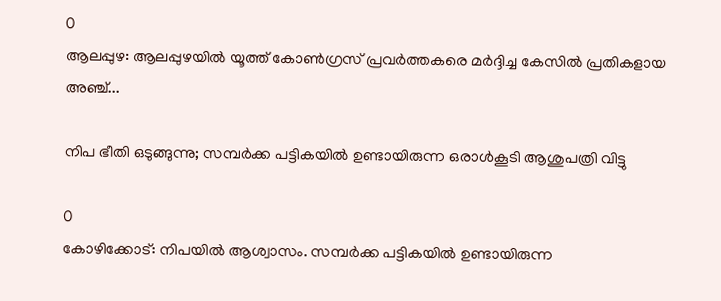0
ആലപ്പുഴ: ആലപ്പുഴയിൽ യൂത്ത് കോൺഗ്രസ് പ്രവർത്തകരെ മർദ്ദിച്ച കേസിൽ പ്രതികളായ അഞ്ച്...

നിപ ഭീതി ഒടുങ്ങുന്നു; സമ്പർക്ക പട്ടികയിൽ ഉണ്ടായിരുന്ന ഒരാൾകൂടി ആശുപത്രി വിട്ടു

0
കോഴിക്കോട്: നിപയില്‍ ആശ്വാസം. സമ്പര്‍ക്ക പട്ടികയില്‍ ഉണ്ടായിരുന്ന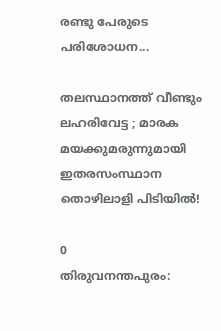രണ്ടു പേരുടെ പരിശോധന...

തലസ്ഥാനത്ത് വീണ്ടും ലഹരിവേട്ട ; മാരക മയക്കുമരുന്നുമായി ഇതരസംസ്ഥാന തൊഴിലാളി പിടിയിൽ!

0
തിരുവനന്തപുരം: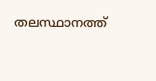തലസ്ഥാനത്ത്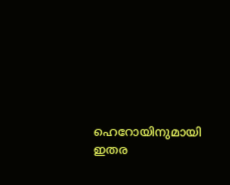ഹെറോയിനുമായി ഇതര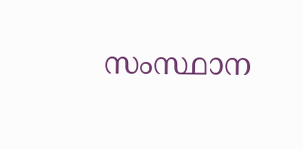സംസ്ഥാന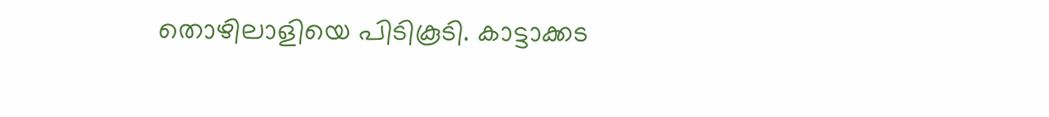തൊഴിലാളിയെ പിടികൂടി. കാട്ടാക്കട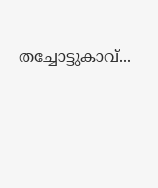തച്ചോട്ടുകാവ്...